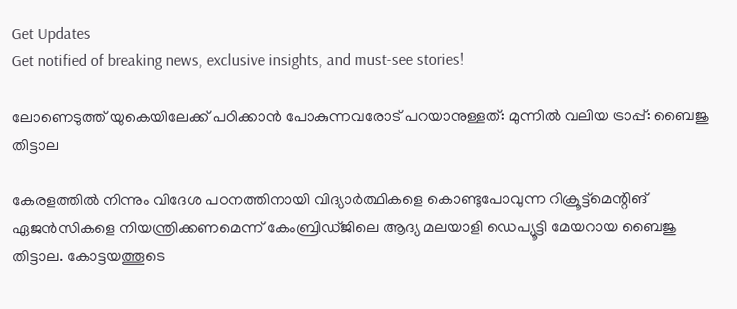Get Updates
Get notified of breaking news, exclusive insights, and must-see stories!

ലോണെടുത്ത് യുകെയിലേക്ക് പഠിക്കാന്‍ പോകുന്നവരോട് പറയാനുള്ളത്: മുന്നില്‍ വലിയ ട്രാപ്പ്: ബൈജു തിട്ടാല

കേരളത്തില്‍ നിന്നും വിദേശ പഠനത്തിനായി വിദ്യാർത്ഥികളെ കൊണ്ടുപോവുന്ന റിക്രൂട്ട്മെന്റിങ് ഏജന്‍സികളെ നിയന്ത്രിക്കണമെന്ന് കേംബ്രിഡ്ജിലെ ആദ്യ മലയാളി ഡെപ്യൂട്ടി മേയറായ ബൈജു തിട്ടാല. കോട്ടയത്തൂടെ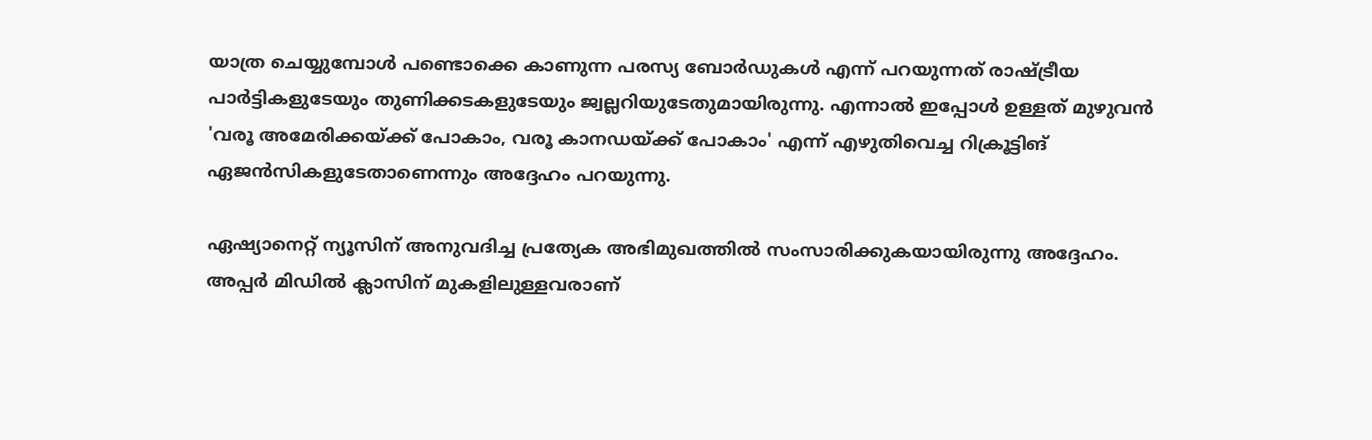യാത്ര ചെയ്യുമ്പോള്‍ പണ്ടൊക്കെ കാണുന്ന പരസ്യ ബോർഡുകള്‍ എന്ന് പറയുന്നത് രാഷ്ട്രീയ പാർട്ടികളുടേയും തുണിക്കടകളുടേയും ജ്വല്ലറിയുടേതുമായിരുന്നു. എന്നാല്‍ ഇപ്പോള്‍ ഉള്ളത് മുഴുവന്‍ 'വരൂ അമേരിക്കയ്ക്ക് പോകാം, വരൂ കാനഡയ്ക്ക് പോകാം' എന്ന് എഴുതിവെച്ച റിക്രൂട്ടിങ് ഏജന്‍സികളുടേതാണെന്നും അദ്ദേഹം പറയുന്നു.

ഏഷ്യാനെറ്റ് ന്യൂസിന് അനുവദിച്ച പ്രത്യേക അഭിമുഖത്തില്‍ സംസാരിക്കുകയായിരുന്നു അദ്ദേഹം. അപ്പർ മിഡില്‍ ക്ലാസിന് മുകളിലുള്ളവരാണ്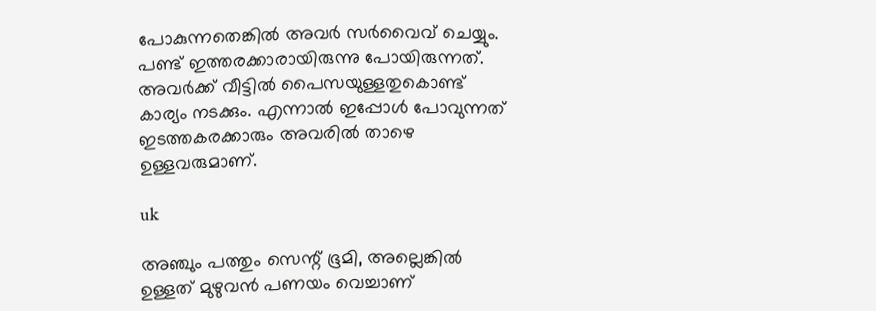പോകുന്നതെങ്കില്‍ അവർ സർവൈവ് ചെയ്യും. പണ്ട് ഇത്തരക്കാരായിരുന്നു പോയിരുന്നത്. അവർക്ക് വീട്ടില്‍ പൈസയുള്ളതുകൊണ്ട് കാര്യം നടക്കും. എന്നാല്‍ ഇപ്പോള്‍ പോവുന്നത് ഇടത്തകരക്കാരും അവരില്‍ താഴെ ഉള്ളവരുമാണ്.

uk

അഞ്ചും പത്തും സെന്റ് ഭൂമി, അല്ലെങ്കില്‍ ഉള്ളത് മുഴുവന്‍ പണയം വെച്ചാണ്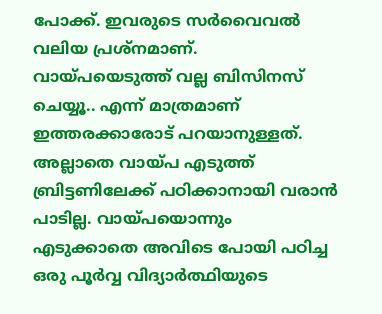പോക്ക്. ഇവരുടെ സർവൈവല്‍ വലിയ പ്രശ്നമാണ്. വായ്പയെടുത്ത് വല്ല ബിസിനസ് ചെയ്യൂ.. എന്ന് മാത്രമാണ് ഇത്തരക്കാരോട് പറയാനുള്ളത്. അല്ലാതെ വായ്പ എടുത്ത് ബ്രിട്ടണിലേക്ക് പഠിക്കാനായി വരാന്‍ പാടില്ല. വായ്പയൊന്നും എടുക്കാതെ അവിടെ പോയി പഠിച്ച ഒരു പൂർവ്വ വിദ്യാർത്ഥിയുടെ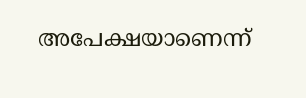അപേക്ഷയാണെന്ന്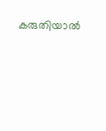കരുതിയാല്‍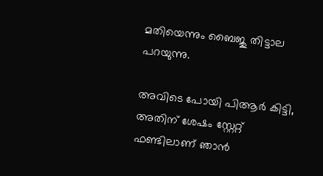മതിയെന്നും ബൈജു തിട്ടാല പറയുന്നു.

അവിടെ പോയി പിആർ കിട്ടി, അതിന് ശേഷം സ്റ്റേറ്റ് ഫണ്ടിലാണ് ഞാന്‍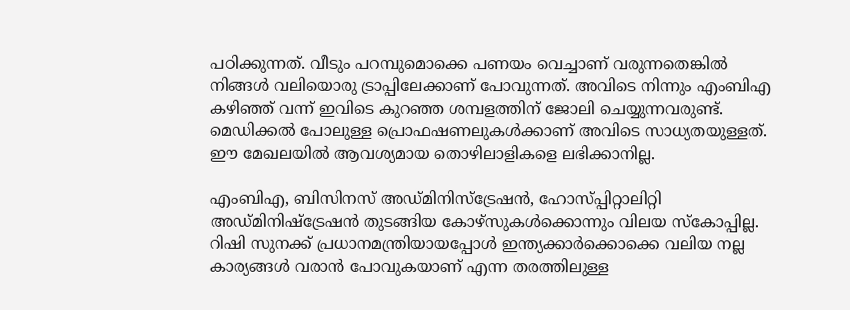പഠിക്കുന്നത്. വീടും പറമ്പുമൊക്കെ പണയം വെച്ചാണ് വരുന്നതെങ്കില്‍ നിങ്ങള്‍ വലിയൊരു ട്രാപ്പിലേക്കാണ് പോവുന്നത്. അവിടെ നിന്നും എംബിഎ കഴിഞ്ഞ് വന്ന് ഇവിടെ കുറഞ്ഞ ശമ്പളത്തിന് ജോലി ചെയ്യുന്നവരുണ്ട്. മെഡിക്കല്‍ പോലുള്ള പ്രൊഫഷണലുകള്‍ക്കാണ് അവിടെ സാധ്യതയുള്ളത്. ഈ മേഖലയില്‍ ആവശ്യമായ തൊഴിലാളികളെ ലഭിക്കാനില്ല.

എംബിഎ, ബിസിനസ് അഡ്മിനിസ്ട്രേഷന്‍, ഹോസ്പ്പിറ്റാലിറ്റി അഡ്മിനിഷ്ട്രേഷന്‍ തുടങ്ങിയ കോഴ്സുകള്‍ക്കൊന്നും വിലയ സ്കോപ്പില്ല. റിഷി സുനക്ക് പ്രധാനമന്ത്രിയായപ്പോള്‍ ഇന്ത്യക്കാർക്കൊക്കെ വലിയ നല്ല കാര്യങ്ങള്‍ വരാന്‍ പോവുകയാണ് എന്ന തരത്തിലുള്ള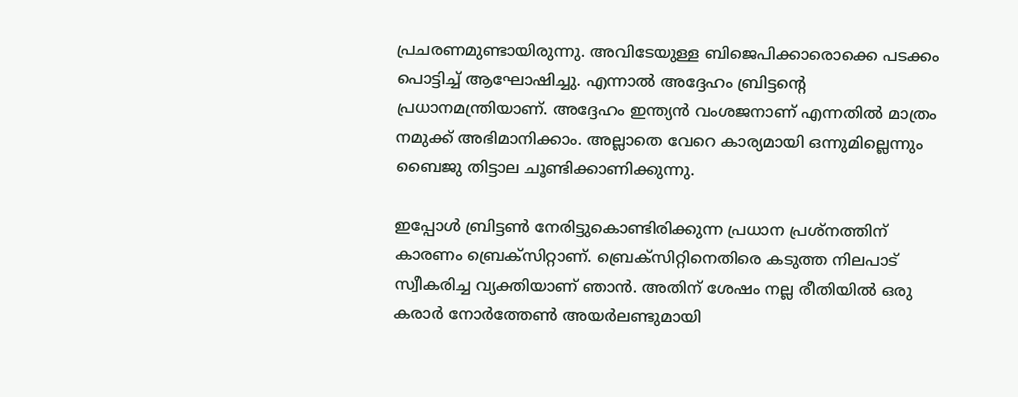പ്രചരണമുണ്ടായിരുന്നു. അവിടേയുള്ള ബിജെപിക്കാരൊക്കെ പടക്കം പൊട്ടിച്ച് ആഘോഷിച്ചു. എന്നാല്‍ അദ്ദേഹം ബ്രിട്ടന്റെ പ്രധാനമന്ത്രിയാണ്. അദ്ദേഹം ഇന്ത്യന്‍ വംശജനാണ് എന്നതില്‍ മാത്രം നമുക്ക് അഭിമാനിക്കാം. അല്ലാതെ വേറെ കാര്യമായി ഒന്നുമില്ലെന്നും ബൈജു തിട്ടാല ചൂണ്ടിക്കാണിക്കുന്നു.

ഇപ്പോള്‍ ബ്രിട്ടണ്‍ നേരിട്ടുകൊണ്ടിരിക്കുന്ന പ്രധാന പ്രശ്നത്തിന് കാരണം ബ്രെക്സിറ്റാണ്. ബ്രെക്സിറ്റിനെതിരെ കടുത്ത നിലപാട് സ്വീകരിച്ച വ്യക്തിയാണ് ഞാന്‍. അതിന് ശേഷം നല്ല രീതിയില്‍ ഒരു കരാർ നോർത്തേണ്‍ അയർലണ്ടുമായി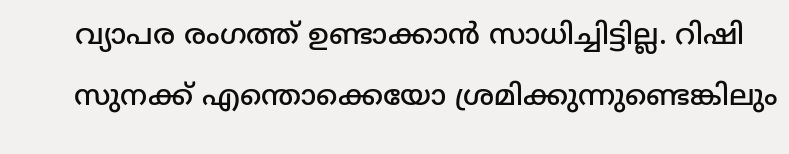വ്യാപര രംഗത്ത് ഉണ്ടാക്കാന്‍ സാധിച്ചിട്ടില്ല. റിഷി സുനക്ക് എന്തൊക്കെയോ ശ്രമിക്കുന്നുണ്ടെങ്കിലും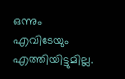ഒന്നും എവിടേയും എത്തിയിട്ടുമില്ല.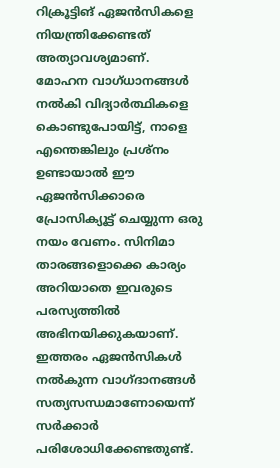റിക്രൂട്ടിങ് ഏജന്‍സികളെ നിയന്ത്രിക്കേണ്ടത് അത്യാവശ്യമാണ്. മോഹന വാഗ്ധാനങ്ങള്‍ നല്‍കി വിദ്യാർത്ഥികളെ കൊണ്ടുപോയിട്ട്, നാളെ എന്തെങ്കിലും പ്രശ്നം ഉണ്ടായാല്‍ ഈ ഏജന്‍സിക്കാരെ പ്രോസിക്യൂട്ട് ചെയ്യുന്ന ഒരു നയം വേണം. സിനിമാ താരങ്ങളൊക്കെ കാര്യം അറിയാതെ ഇവരുടെ പരസ്യത്തില്‍ അഭിനയിക്കുകയാണ്. ഇത്തരം ഏജന്‍സികള്‍ നല്‍കുന്ന വാഗ്ദാനങ്ങള്‍ സത്യസന്ധമാണോയെന്ന് സർക്കാർ പരിശോധിക്കേണ്ടതുണ്ട്.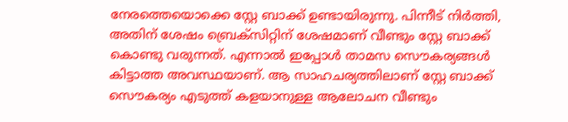നേരത്തെയൊക്കെ സ്റ്റേ ബാക്ക് ഉണ്ടായിരുന്നു. പിന്നീട് നിർത്തി, അതിന് ശേഷം ബ്രെക്സിറ്റിന് ശേഷമാണ് വീണ്ടും സ്റ്റേ ബാക്ക് കൊണ്ടു വരുന്നത്. എന്നാല്‍ ഇപ്പോള്‍ താമസ സൌകര്യങ്ങള്‍ കിട്ടാത്ത അവസ്ഥയാണ്. ആ സാഹചര്യത്തിലാണ് സ്റ്റേ ബാക്ക് സൌകര്യം എടുത്ത് കളയാനുള്ള ആലോചന വീണ്ടും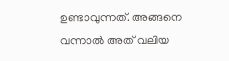ഉണ്ടാവുന്നത്. അങ്ങനെ വന്നാല്‍ അത് വലിയ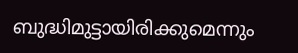ബുദ്ധിമുട്ടായിരിക്കുമെന്നും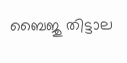ബൈജു തിട്ടാല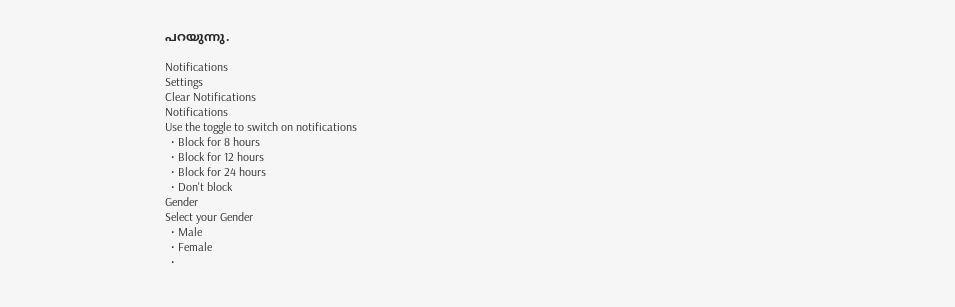പറയുന്നു.

Notifications
Settings
Clear Notifications
Notifications
Use the toggle to switch on notifications
  • Block for 8 hours
  • Block for 12 hours
  • Block for 24 hours
  • Don't block
Gender
Select your Gender
  • Male
  • Female
  •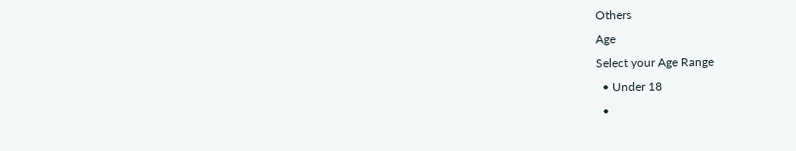Others
Age
Select your Age Range
  • Under 18
  •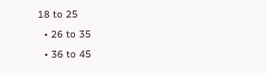18 to 25
  • 26 to 35
  • 36 to 45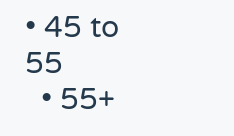• 45 to 55
  • 55+